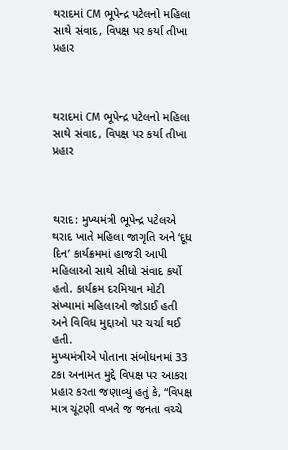થરાદમાં CM ભૂપેન્દ્ર પટેલનો મહિલા સાથે સંવાદ, વિપક્ષ પર કર્યા તીખા પ્રહાર



થરાદમાં CM ભૂપેન્દ્ર પટેલનો મહિલા સાથે સંવાદ, વિપક્ષ પર કર્યા તીખા પ્રહાર



થરાદ: મુખ્યમંત્રી ભૂપેન્દ્ર પટેલએ થરાદ ખાતે મહિલા જાગૃતિ અને ‘દૂધ દિન’ કાર્યક્રમમાં હાજરી આપી મહિલાઓ સાથે સીધો સંવાદ કર્યો હતો. કાર્યક્રમ દરમિયાન મોટી સંખ્યામાં મહિલાઓ જોડાઈ હતી અને વિવિધ મુદ્દાઓ પર ચર્ચા થઈ હતી.
મુખ્યમંત્રીએ પોતાના સંબોધનમાં 33 ટકા અનામત મુદ્દે વિપક્ષ પર આકરા પ્રહાર કરતા જણાવ્યું હતું કે, “વિપક્ષ માત્ર ચૂંટણી વખતે જ જનતા વચ્ચે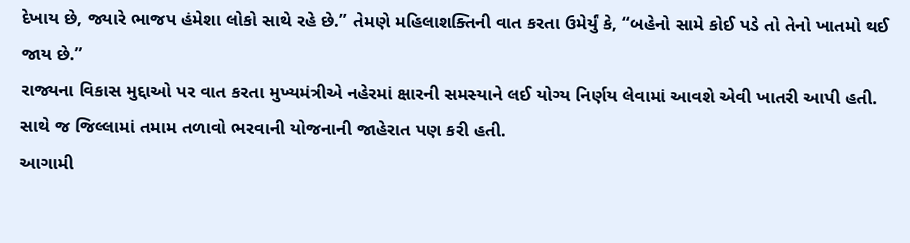દેખાય છે, જ્યારે ભાજપ હંમેશા લોકો સાથે રહે છે.” તેમણે મહિલાશક્તિની વાત કરતા ઉમેર્યું કે, “બહેનો સામે કોઈ પડે તો તેનો ખાતમો થઈ જાય છે.”
રાજ્યના વિકાસ મુદ્દાઓ પર વાત કરતા મુખ્યમંત્રીએ નહેરમાં ક્ષારની સમસ્યાને લઈ યોગ્ય નિર્ણય લેવામાં આવશે એવી ખાતરી આપી હતી. સાથે જ જિલ્લામાં તમામ તળાવો ભરવાની યોજનાની જાહેરાત પણ કરી હતી.
આગામી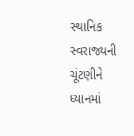સ્થાનિક સ્વરાજ્યની ચૂંટણીને ધ્યાનમાં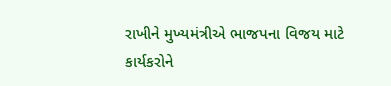રાખીને મુખ્યમંત્રીએ ભાજપના વિજય માટે કાર્યકરોને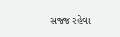સજ્જ રહેવા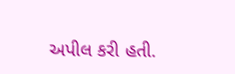અપીલ કરી હતી.